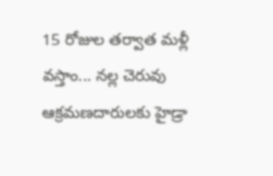15 రోజుల తర్వాత మళ్లీ వస్తాం... నల్ల చెరువు ఆక్రమణదారులకు హైడ్రా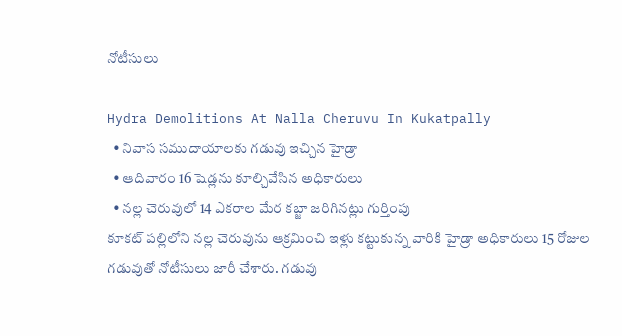నోటీసులు

Hydra Demolitions At Nalla Cheruvu In Kukatpally
  • నివాస సముదాయాలకు గడువు ఇచ్చిన హైడ్రా
  • ఆదివారం 16 షెడ్లను కూల్చివేసిన అధికారులు
  • నల్ల చెరువులో 14 ఎకరాల మేర కబ్జా జరిగినట్లు గుర్తింపు
కూకట్ పల్లిలోని నల్ల చెరువును ఆక్రమించి ఇళ్లు కట్టుకున్న వారికి హైడ్రా అధికారులు 15 రోజుల గడువుతో నోటీసులు జారీ చేశారు. గడువు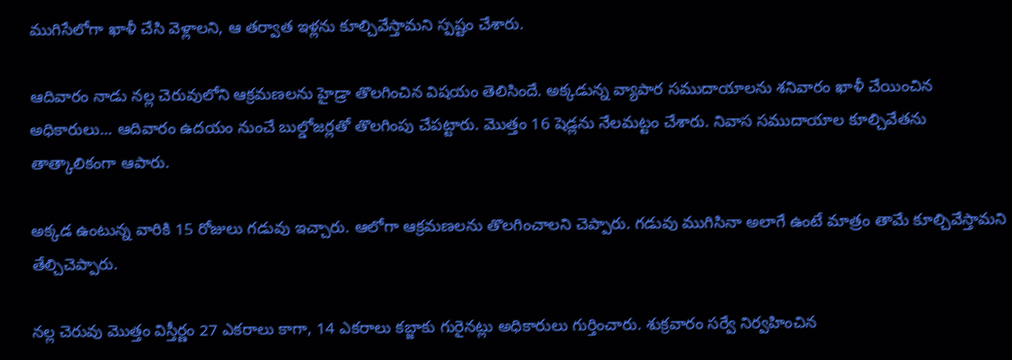ముగిసేలోగా ఖాళీ చేసి వెళ్లాలని, ఆ తర్వాత ఇళ్లను కూల్చివేస్తామని స్పష్టం చేశారు.

ఆదివారం నాడు నల్ల చెరువులోని ఆక్రమణలను హైడ్రా తొలగించిన విషయం తెలిసిందే. అక్కడున్న వ్యాపార సముదాయాలను శనివారం ఖాళీ చేయించిన అధికారులు... ఆదివారం ఉదయం నుంచే బుల్డోజర్లతో తొలగింపు చేపట్టారు. మొత్తం 16 షెడ్లను నేలమట్టం చేశారు. నివాస సముదాయాల కూల్చివేతను తాత్కాలికంగా ఆపారు.

అక్కడ ఉంటున్న వారికి 15 రోజులు గడువు ఇచ్చారు. ఆలోగా ఆక్రమణలను తొలగించాలని చెప్పారు. గడువు ముగిసినా అలాగే ఉంటే మాత్రం తామే కూల్చివేస్తామని తేల్చిచెప్పారు.

నల్ల చెరువు మెుత్తం విస్తీర్ణం 27 ఎకరాలు కాగా, 14 ఎకరాలు కబ్జాకు గురైనట్లు అధికారులు గుర్తించారు. శుక్రవారం సర్వే నిర్వహించిన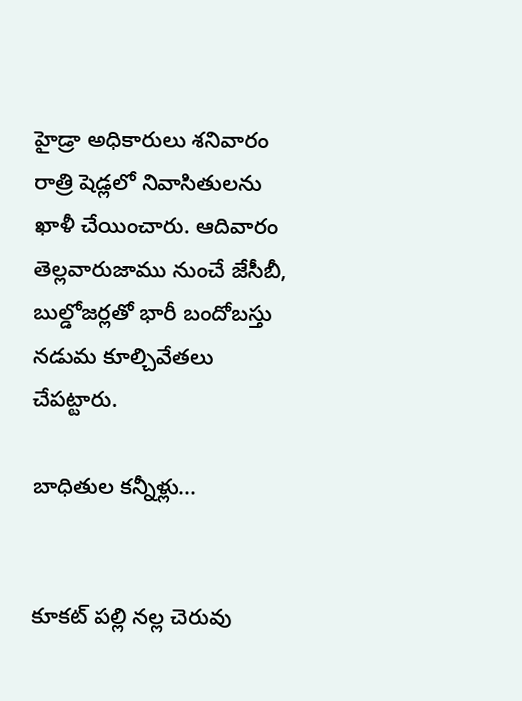హైడ్రా అధికారులు శనివారం రాత్రి షెడ్లలో నివాసితులను ఖాళీ చేయించారు. ఆదివారం తెల్లవారుజాము నుంచే జేసీబీ, బుల్డోజర్లతో భారీ బందోబస్తు నడుమ కూల్చివేతలు చేపట్టారు.

బాధితుల కన్నీళ్లు...


కూకట్ పల్లి నల్ల చెరువు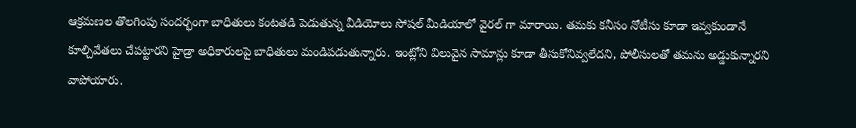ఆక్రమణల తొలగింపు సందర్భంగా బాధితులు కంటతడి పెడుతున్న వీడియోలు సోషల్ మీడియాలో వైరల్ గా మారాయి. తమకు కనీసం నోటీసు కూడా ఇవ్వకుండానే కూల్చివేతలు చేపట్టారని హైడ్రా అధికారులపై బాధితులు మండిపడుతున్నారు. ఇంట్లోని విలువైన సామాన్లు కూడా తీసుకోనివ్వలేదని, పోలీసులతో తమను అడ్డుకున్నారని వాపోయారు.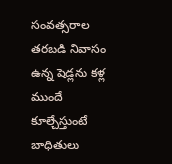సంవత్సరాల తరబడి నివాసం ఉన్న షెడ్లను కళ్ల ముందే కూల్చేస్తుంటే బాధితులు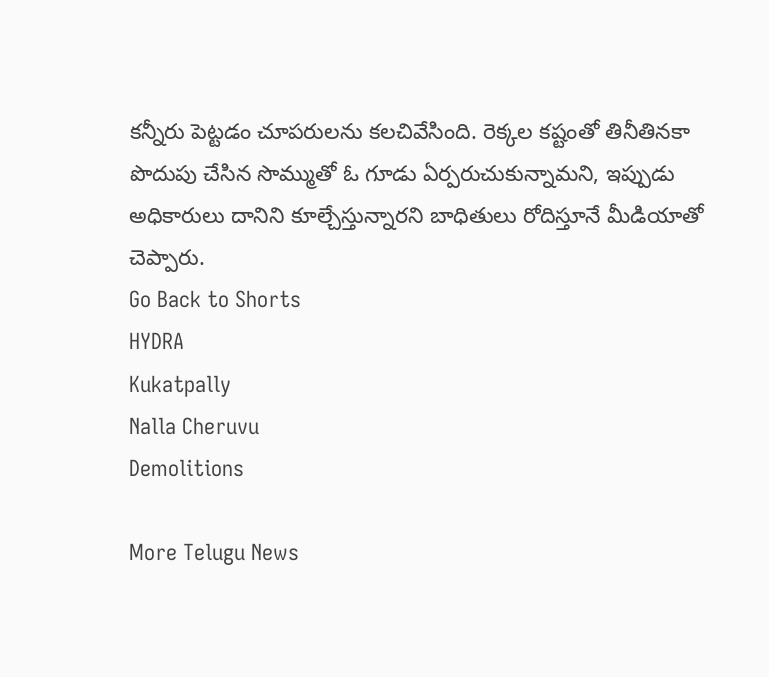కన్నీరు పెట్టడం చూపరులను కలచివేసింది. రెక్కల కష్టంతో తినీతినకా పొదుపు చేసిన సొమ్ముతో ఓ గూడు ఏర్పరుచుకున్నామని, ఇప్పుడు అధికారులు దానిని కూల్చేస్తున్నారని బాధితులు రోదిస్తూనే మీడియాతో చెప్పారు.
Go Back to Shorts
HYDRA
Kukatpally
Nalla Cheruvu
Demolitions

More Telugu News